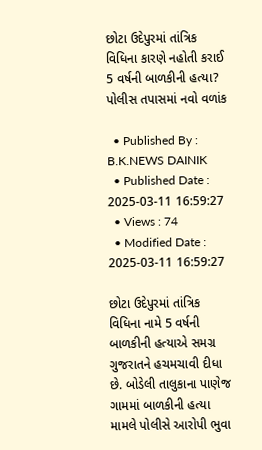છોટા ઉદેપુરમાં તાંત્રિક વિધિના કારણે નહોતી કરાઈ 5 વર્ષની બાળકીની હત્યા? પોલીસ તપાસમાં નવો વળાંક

  • Published By : B.K.NEWS DAINIK
  • Published Date : 2025-03-11 16:59:27
  • Views : 74
  • Modified Date : 2025-03-11 16:59:27

છોટા ઉદેપુરમાં તાંત્રિક વિધિના નામે 5 વર્ષની બાળકીની હત્યાએ સમગ્ર ગુજરાતને હચમચાવી દીધા છે. બોડેલી તાલુકાના પાણેજ ગામમાં બાળકીની હત્યા મામલે પોલીસે આરોપી ભુવા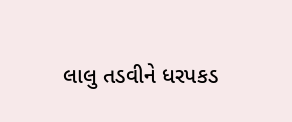લાલુ તડવીને ધરપકડ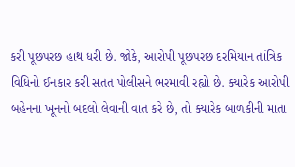કરી પૂછપરછ હાથ ધરી છે. જોકે, આરોપી પૂછપરછ દરમિયાન તાંત્રિક વિધિનો ઈનકાર કરી સતત પોલીસને ભરમાવી રહ્યો છે. ક્યારેક આરોપી બહેનના ખૂનનો બદલો લેવાની વાત કરે છે, તો ક્યારેક બાળકીની માતા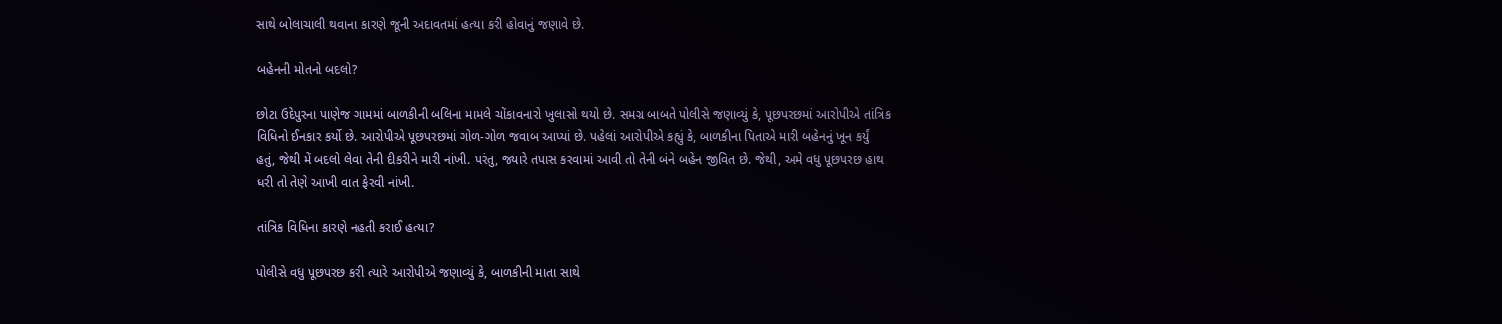સાથે બોલાચાલી થવાના કારણે જૂની અદાવતમાં હત્યા કરી હોવાનું જણાવે છે.

બહેનની મોતનો બદલો?

છોટા ઉદેપુરના પાણેજ ગામમાં બાળકીની બલિના મામલે ચોંકાવનારો ખુલાસો થયો છે. સમગ્ર બાબતે પોલીસે જણાવ્યું કે, પૂછપરછમાં આરોપીએ તાંત્રિક વિધિનો ઈનકાર કર્યો છે. આરોપીએ પૂછપરછમાં ગોળ-ગોળ જવાબ આપ્યાં છે. પહેલાં આરોપીએ કહ્યું કે, બાળકીના પિતાએ મારી બહેનનું ખૂન કર્યું હતું, જેથી મેં બદલો લેવા તેની દીકરીને મારી નાંખી. પરંતુ, જ્યારે તપાસ કરવામાં આવી તો તેની બંને બહેન જીવિત છે. જેથી, અમે વધુ પૂછપરછ હાથ ધરી તો તેણે આખી વાત ફેરવી નાંખી.

તાંત્રિક વિધિના કારણે નહતી કરાઈ હત્યા?

પોલીસે વધુ પૂછપરછ કરી ત્યારે આરોપીએ જણાવ્યું કે, બાળકીની માતા સાથે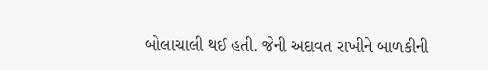બોલાચાલી થઈ હતી. જેની અદાવત રાખીને બાળકીની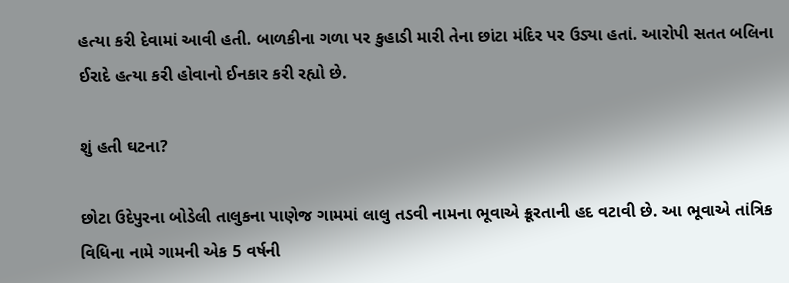હત્યા કરી દેવામાં આવી હતી. બાળકીના ગળા પર કુહાડી મારી તેના છાંટા મંદિર પર ઉડ્યા હતાં. આરોપી સતત બલિના ઈરાદે હત્યા કરી હોવાનો ઈનકાર કરી રહ્યો છે.

શું હતી ઘટના?

છોટા ઉદેપુરના બોડેલી તાલુકના પાણેજ ગામમાં લાલુ તડવી નામના ભૂવાએ ક્રૂરતાની હદ વટાવી છે. આ ભૂવાએ તાંત્રિક વિધિના નામે ગામની એક 5 વર્ષની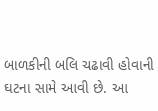બાળકીની બલિ ચઢાવી હોવાની ઘટના સામે આવી છે. આ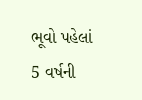ભૂવો પહેલાં 5 વર્ષની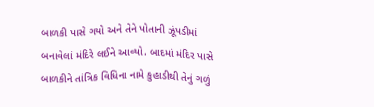બાળકી પાસે ગયો અને તેને પોતાની ઝૂંપડીમાં બનાવેલાં મંદિરે લઈને આવ્યો. બાદમાં મંદિર પાસે બાળકીને તાંત્રિક વિધિના નામે કુહાડીથી તેનું ગળું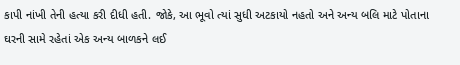કાપી નાંખી તેની હત્યા કરી દીધી હતી. જોકે, આ ભૂવો ત્યાં સુધી અટકાયો નહતો અને અન્ય બલિ માટે પોતાના ઘરની સામે રહેતાં એક અન્ય બાળકને લઈ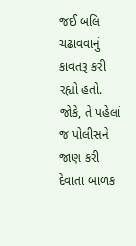જઈ બલિ ચઢાવવાનું કાવતરૂ કરી રહ્યો હતો. જોકે, તે પહેલાં જ પોલીસને જાણ કરી દેવાતા બાળક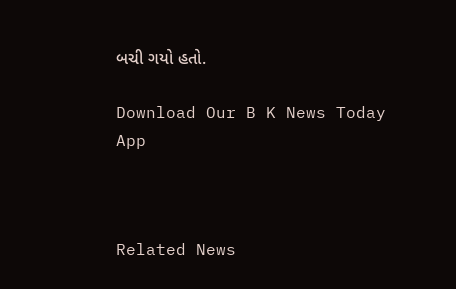બચી ગયો હતો.

Download Our B K News Today App



Related News